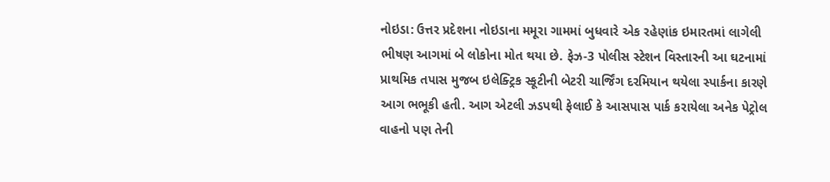નોઇડા: ઉત્તર પ્રદેશના નોઇડાના મમૂરા ગામમાં બુધવારે એક રહેણાંક ઇમારતમાં લાગેલી ભીષણ આગમાં બે લોકોના મોત થયા છે. ફેઝ-3 પોલીસ સ્ટેશન વિસ્તારની આ ઘટનામાં પ્રાથમિક તપાસ મુજબ ઇલેક્ટ્રિક સ્કૂટીની બેટરી ચાર્જિંગ દરમિયાન થયેલા સ્પાર્કના કારણે આગ ભભૂકી હતી. આગ એટલી ઝડપથી ફેલાઈ કે આસપાસ પાર્ક કરાયેલા અનેક પેટ્રોલ વાહનો પણ તેની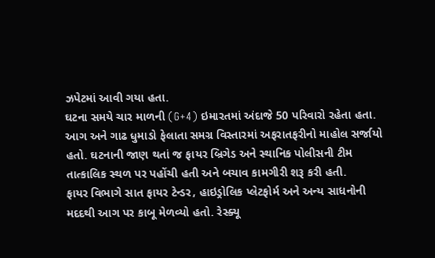ઝપેટમાં આવી ગયા હતા.
ઘટના સમયે ચાર માળની (G+4) ઇમારતમાં અંદાજે 50 પરિવારો રહેતા હતા. આગ અને ગાઢ ધુમાડો ફેલાતા સમગ્ર વિસ્તારમાં અફરાતફરીનો માહોલ સર્જાયો હતો. ઘટનાની જાણ થતાં જ ફાયર બ્રિગેડ અને સ્થાનિક પોલીસની ટીમ તાત્કાલિક સ્થળ પર પહોંચી હતી અને બચાવ કામગીરી શરૂ કરી હતી.
ફાયર વિભાગે સાત ફાયર ટેન્ડર, હાઇડ્રોલિક પ્લેટફોર્મ અને અન્ય સાધનોની મદદથી આગ પર કાબૂ મેળવ્યો હતો. રેસ્ક્યૂ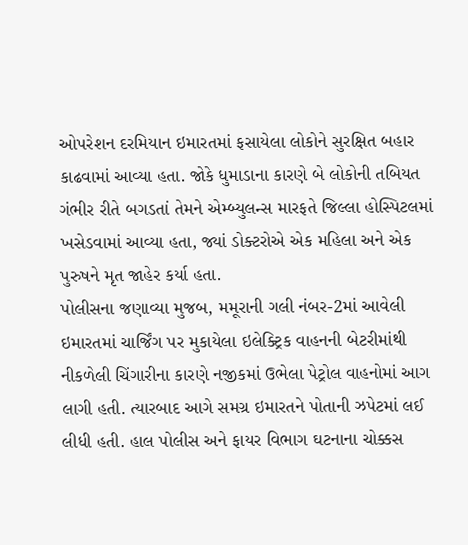ઓપરેશન દરમિયાન ઇમારતમાં ફસાયેલા લોકોને સુરક્ષિત બહાર કાઢવામાં આવ્યા હતા. જોકે ધુમાડાના કારણે બે લોકોની તબિયત ગંભીર રીતે બગડતાં તેમને એમ્બ્યુલન્સ મારફતે જિલ્લા હોસ્પિટલમાં ખસેડવામાં આવ્યા હતા, જ્યાં ડોક્ટરોએ એક મહિલા અને એક પુરુષને મૃત જાહેર કર્યા હતા.
પોલીસના જણાવ્યા મુજબ, મમૂરાની ગલી નંબર-2માં આવેલી ઇમારતમાં ચાર્જિંગ પર મુકાયેલા ઇલેક્ટ્રિક વાહનની બેટરીમાંથી નીકળેલી ચિંગારીના કારણે નજીકમાં ઉભેલા પેટ્રોલ વાહનોમાં આગ લાગી હતી. ત્યારબાદ આગે સમગ્ર ઇમારતને પોતાની ઝપેટમાં લઈ લીધી હતી. હાલ પોલીસ અને ફાયર વિભાગ ઘટનાના ચોક્કસ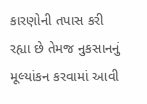કારણોની તપાસ કરી રહ્યા છે તેમજ નુકસાનનું મૂલ્યાંકન કરવામાં આવી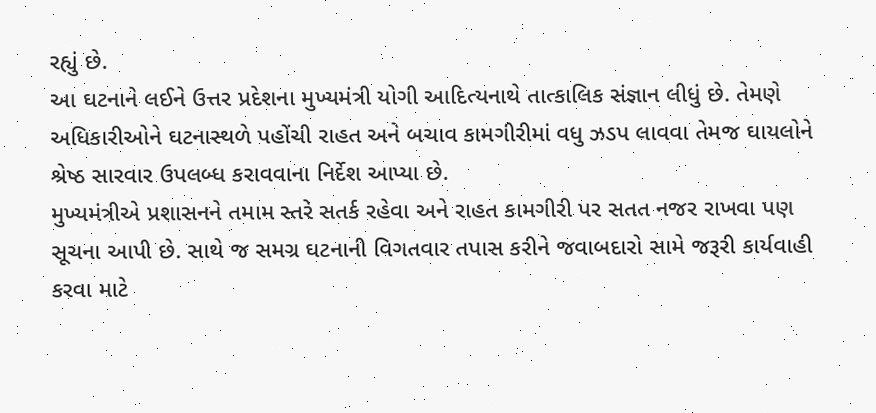રહ્યું છે.
આ ઘટનાને લઈને ઉત્તર પ્રદેશના મુખ્યમંત્રી યોગી આદિત્યનાથે તાત્કાલિક સંજ્ઞાન લીધું છે. તેમણે અધિકારીઓને ઘટનાસ્થળે પહોંચી રાહત અને બચાવ કામગીરીમાં વધુ ઝડપ લાવવા તેમજ ઘાયલોને શ્રેષ્ઠ સારવાર ઉપલબ્ધ કરાવવાના નિર્દેશ આપ્યા છે.
મુખ્યમંત્રીએ પ્રશાસનને તમામ સ્તરે સતર્ક રહેવા અને રાહત કામગીરી પર સતત નજર રાખવા પણ સૂચના આપી છે. સાથે જ સમગ્ર ઘટનાની વિગતવાર તપાસ કરીને જવાબદારો સામે જરૂરી કાર્યવાહી કરવા માટે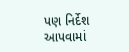પણ નિર્દેશ આપવામાં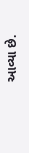આવ્યા છે.